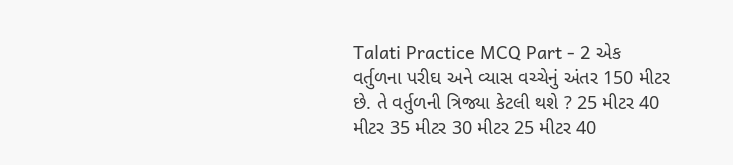Talati Practice MCQ Part - 2 એક વર્તુળના પરીઘ અને વ્યાસ વચ્ચેનું અંતર 150 મીટર છે. તે વર્તુળની ત્રિજ્યા કેટલી થશે ? 25 મીટર 40 મીટર 35 મીટર 30 મીટર 25 મીટર 40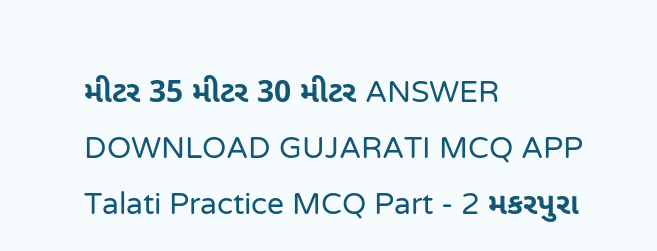મીટર 35 મીટર 30 મીટર ANSWER DOWNLOAD GUJARATI MCQ APP
Talati Practice MCQ Part - 2 મકરપુરા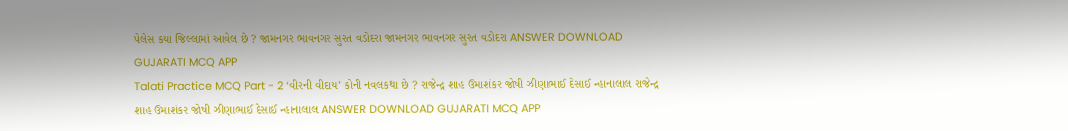પેલેસ કયા જિલ્લામાં આવેલ છે ? જામનગર ભાવનગર સુરત વડોદરા જામનગર ભાવનગર સુરત વડોદરા ANSWER DOWNLOAD GUJARATI MCQ APP
Talati Practice MCQ Part - 2 ‘વીરની વીદાય’ કોની નવલકથા છે ? રાજેન્દ્ર શાહ ઉમાશંકર જોષી ઝીણાભાઈ દેસાઈ ન્હાનાલાલ રાજેન્દ્ર શાહ ઉમાશંકર જોષી ઝીણાભાઈ દેસાઈ ન્હાનાલાલ ANSWER DOWNLOAD GUJARATI MCQ APP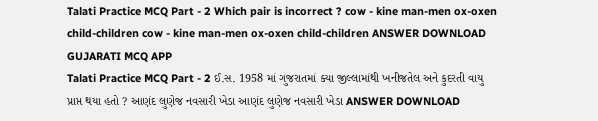Talati Practice MCQ Part - 2 Which pair is incorrect ? cow - kine man-men ox-oxen child-children cow - kine man-men ox-oxen child-children ANSWER DOWNLOAD GUJARATI MCQ APP
Talati Practice MCQ Part - 2 ઈ.સ. 1958 માં ગુજરાતમાં ક્યા જીલ્લામાંથી ખનીજતેલ અને કુદરતી વાયુ પ્રાપ્ત થયા હતો ? આણંદ લુણેજ નવસારી ખેડા આણંદ લુણેજ નવસારી ખેડા ANSWER DOWNLOAD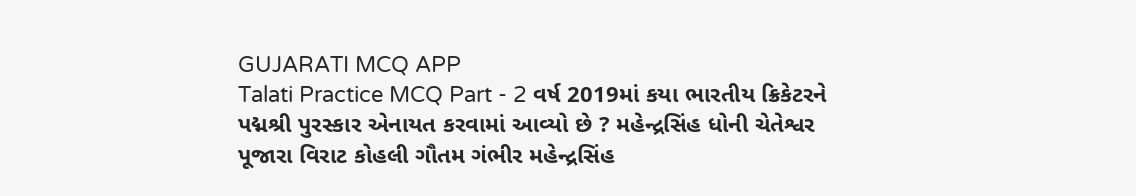GUJARATI MCQ APP
Talati Practice MCQ Part - 2 વર્ષ 2019માં કયા ભારતીય ક્રિકેટરને પદ્મશ્રી પુરસ્કાર એનાયત કરવામાં આવ્યો છે ? મહેન્દ્રસિંહ ધોની ચેતેશ્વર પૂજારા વિરાટ કોહલી ગૌતમ ગંભીર મહેન્દ્રસિંહ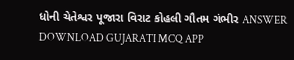ધોની ચેતેશ્વર પૂજારા વિરાટ કોહલી ગૌતમ ગંભીર ANSWER DOWNLOAD GUJARATI MCQ APP